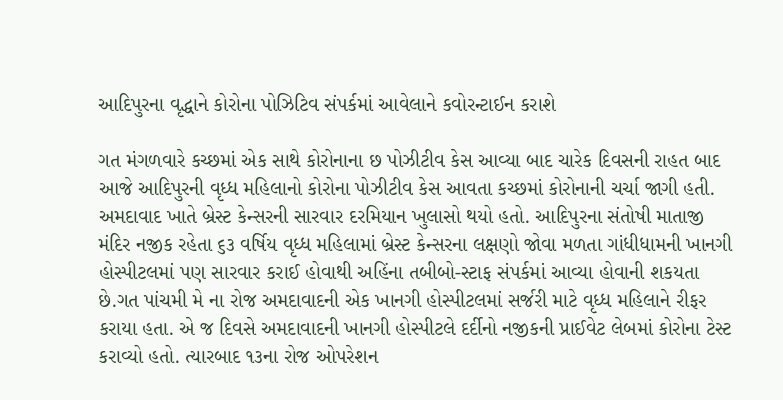આદિપુરના વૃદ્ધાને કોરોના પોઝિટિવ સંપર્કમાં આવેલાને કવોરન્ટાઈન કરાશે

ગત મંગળવારે કચ્છમાં એક સાથે કોરોનાના છ પોઝીટીવ કેસ આવ્યા બાદ ચારેક દિવસની રાહત બાદ આજે આદિપુરની વૃધ્ધ મહિલાનો કોરોના પોઝીટીવ કેસ આવતા કચ્છમાં કોરોનાની ચર્ચા જાગી હતી. અમદાવાદ ખાતે બ્રેસ્ટ કેન્સરની સારવાર દરમિયાન ખુલાસો થયો હતો. આદિપુરના સંતોષી માતાજી મંદિર નજીક રહેતા ૬૩ વર્ષિય વૃધ્ધ મહિલામાં બ્રેસ્ટ કેન્સરના લક્ષણો જોવા મળતા ગાંધીધામની ખાનગી હોસ્પીટલમાં પણ સારવાર કરાઈ હોવાથી અહિંના તબીબો-સ્ટાફ સંપર્કમાં આવ્યા હોવાની શકયતા છે.ગત પાંચમી મે ના રોજ અમદાવાદની એક ખાનગી હોસ્પીટલમાં સર્જરી માટે વૃધ્ધ મહિલાને રીફર કરાયા હતા. એ જ દિવસે અમદાવાદની ખાનગી હોસ્પીટલે દર્દીનો નજીકની પ્રાઈવેટ લેબમાં કોરોના ટેસ્ટ કરાવ્યો હતો. ત્યારબાદ ૧૩ના રોજ ઓપરેશન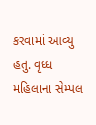કરવામાં આવ્યુ હતુ. વૃધ્ધ મહિલાના સેમ્પલ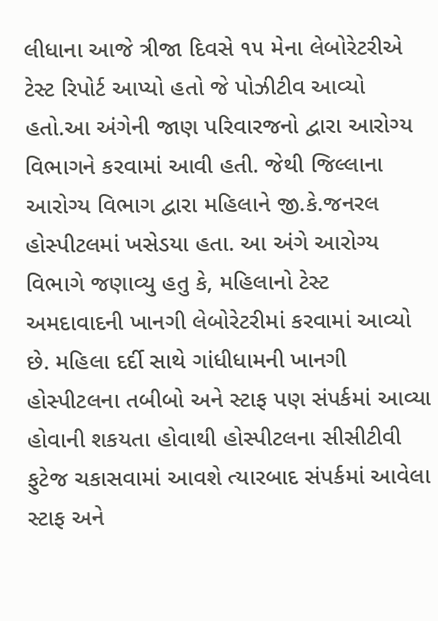લીધાના આજે ત્રીજા દિવસે ૧૫ મેના લેબોરેટરીએ ટેસ્ટ રિપોર્ટ આપ્યો હતો જે પોઝીટીવ આવ્યો હતો.આ અંગેની જાણ પરિવારજનો દ્વારા આરોગ્ય વિભાગને કરવામાં આવી હતી. જેથી જિલ્લાના આરોગ્ય વિભાગ દ્વારા મહિલાને જી.કે.જનરલ હોસ્પીટલમાં ખસેડયા હતા. આ અંગે આરોગ્ય વિભાગે જણાવ્યુ હતુ કે, મહિલાનો ટેસ્ટ અમદાવાદની ખાનગી લેબોરેટરીમાં કરવામાં આવ્યો છે. મહિલા દર્દી સાથે ગાંધીધામની ખાનગી હોસ્પીટલના તબીબો અને સ્ટાફ પણ સંપર્કમાં આવ્યા હોવાની શકયતા હોવાથી હોસ્પીટલના સીસીટીવી ફુટેજ ચકાસવામાં આવશે ત્યારબાદ સંપર્કમાં આવેલા સ્ટાફ અને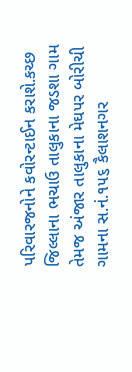પરિવારજનોને કવોરન્ટાઈન કરાશે.કચ્છ જિલ્લાના ભચાઉ તાલુકાના જડશા ગામ તેમજ અંજાર તાલુકાના મેઘપર બોરીચી ગામના સ.નં.૧૫૬ કૈલાશનગર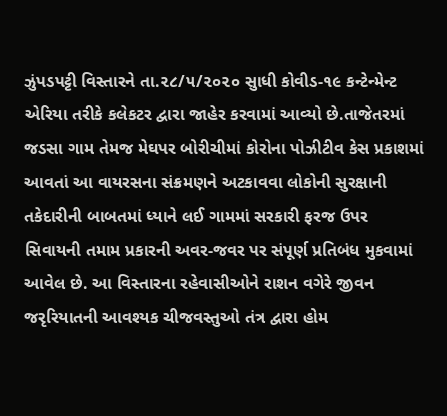ઝુંપડપટ્ટી વિસ્તારને તા.૨૮/૫/૨૦૨૦ સુાધી કોવીડ-૧૯ કન્ટેન્મેન્ટ એરિયા તરીકે કલેકટર દ્વારા જાહેર કરવામાં આવ્યો છે.તાજેતરમાં જડસા ગામ તેમજ મેઘપર બોરીચીમાં કોરોના પોઝીટીવ કેસ પ્રકાશમાં આવતાં આ વાયરસના સંક્રમણને અટકાવવા લોકોની સુરક્ષાની તકેદારીની બાબતમાં ધ્યાને લઈ ગામમાં સરકારી ફરજ ઉપર સિવાયની તમામ પ્રકારની અવર-જવર પર સંપૂર્ણ પ્રતિબંધ મુકવામાં આવેલ છે. આ વિસ્તારના રહેવાસીઓને રાશન વગેરે જીવન જરૃરિયાતની આવશ્યક ચીજવસ્તુઓ તંત્ર દ્વારા હોમ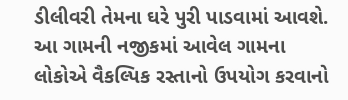ડીલીવરી તેમના ઘરે પુરી પાડવામાં આવશે. આ ગામની નજીકમાં આવેલ ગામના લોકોએ વૈકલ્પિક રસ્તાનો ઉપયોગ કરવાનો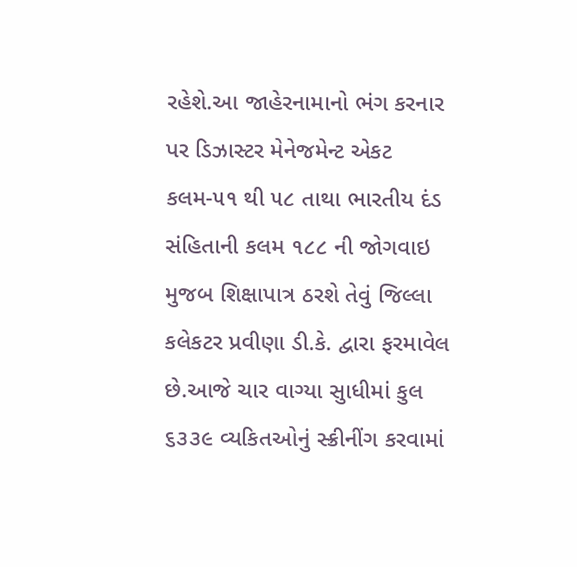રહેશે.આ જાહેરનામાનો ભંગ કરનાર પર ડિઝાસ્ટર મેનેજમેન્ટ એકટ કલમ-૫૧ થી ૫૮ તાથા ભારતીય દંડ સંહિતાની કલમ ૧૮૮ ની જોગવાઇ મુજબ શિક્ષાપાત્ર ઠરશે તેવું જિલ્લા કલેકટર પ્રવીણા ડી.કે. દ્વારા ફરમાવેલ છે.આજે ચાર વાગ્યા સુાધીમાં કુલ ૬૩૩૯ વ્યકિતઓનું સ્ક્રીનીંગ કરવામાં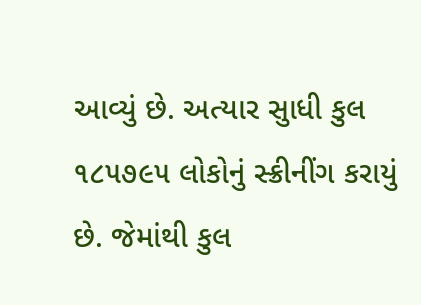આવ્યું છે. અત્યાર સુાધી કુલ ૧૮૫૭૯૫ લોકોનું સ્ક્રીનીંગ કરાયું છે. જેમાંથી કુલ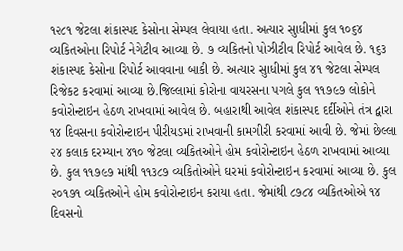૧૨૮૧ જેટલા શંકાસ્પદ કેસોના સેમ્પલ લેવાયા હતા. અત્યાર સુાધીમાં કુલ ૧૦૬૪ વ્યકિતઓના રિપોર્ટ નેગેટીવ આવ્યા છે. ૭ વ્યકિતનો પોઝીટીવ રિપોર્ટ આવેલ છે. ૧૬૩ શંકાસ્પદ કેસોના રિપોર્ટ આવવાના બાકી છે. અત્યાર સુાધીમાં કુલ ૪૧ જેટલા સેમ્પલ રિજેકટ કરવામાં આવ્યા છે.જિલ્લામાં કોરોના વાયરસના પગલે કુલ ૧૧૭૯૭ લોકોને કવોરોન્ટાઇન હેઠળ રાખવામાં આવેલ છે. બહારાથી આવેલ શંકાસ્પદ દર્દીઓને તંત્ર દ્વારા ૧૪ દિવસના કવોરોન્ટાઇન પીરીયડમાં રાખવાની કામગીરી કરવામાં આવી છે. જેમાં છેલ્લા ૨૪ કલાક દરમ્યાન ૪૧૦ જેટલા વ્યકિતઓને હોમ કવોરોન્ટાઇન હેઠળ રાખવામાં આવ્યા છે. કુલ ૧૧૭૯૭ માંથી ૧૧૩૮૭ વ્યકિતોઓને ઘરમાં કવોરોન્ટાઇન કરવામાં આવ્યા છે. કુલ ૨૦૧૭૧ વ્યકિતઓને હોમ કવોરોન્ટાઇન કરાયા હતા. જેમાંથી ૮૭૮૪ વ્યકિતઓએ ૧૪ દિવસનો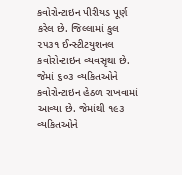કવોરોન્ટાઇન પીરીયડ પૂર્ણ કરેલ છે. જિલ્લામાં કુલ ૨૫૩૧ ઈન્સ્ટીટયુશનલ કવોરોન્ટાઇન વ્યવસૃથા છે. જેમાં ૬૦૩ વ્યકિતઓને કવોરોન્ટાઇન હેઠળ રાખવામાં આવ્યા છે. જેમાંથી ૧૯૩ વ્યકિતઓને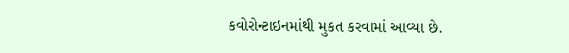કવોરોન્ટાઇનમાંથી મુકત કરવામાં આવ્યા છે.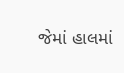જેમાં હાલમાં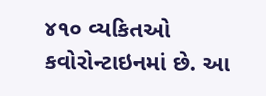૪૧૦ વ્યકિતઓ કવોરોન્ટાઇનમાં છે. આ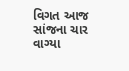વિગત આજ સાંજના ચાર વાગ્યા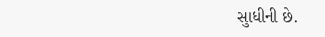સુાધીની છે.